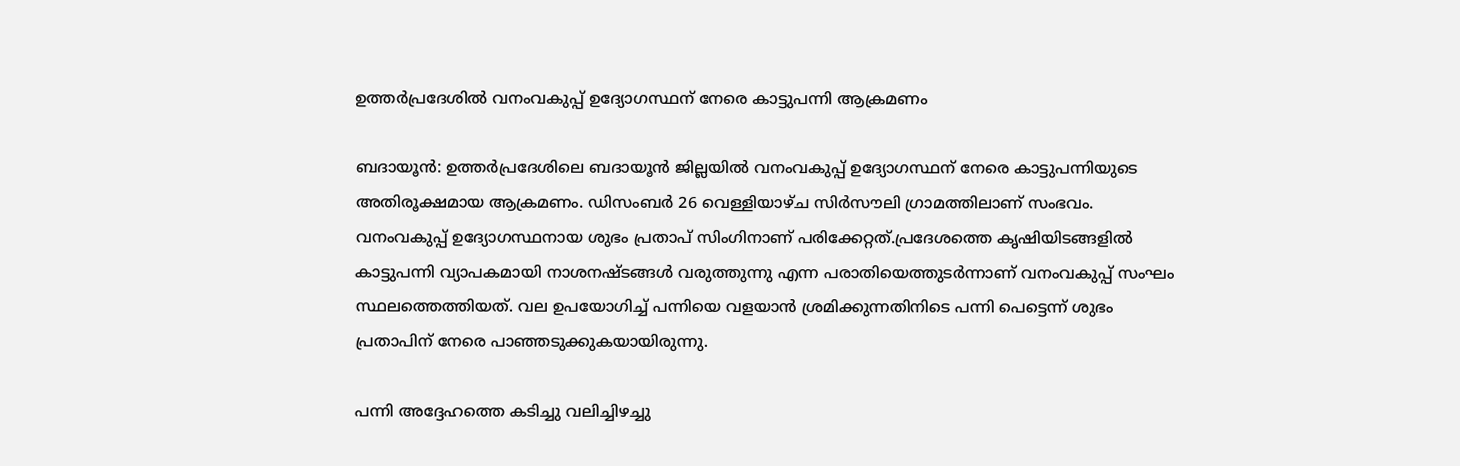ഉത്തർപ്രദേശിൽ വനംവകുപ്പ് ഉദ്യോഗസ്ഥന് നേരെ കാട്ടുപന്നി ആക്രമണം

ബദായൂൻ: ഉത്തർപ്രദേശിലെ ബദായൂൻ ജില്ലയിൽ വനംവകുപ്പ് ഉദ്യോഗസ്ഥന് നേരെ കാട്ടുപന്നിയുടെ അതിരൂക്ഷമായ ആക്രമണം. ഡിസംബർ 26 വെള്ളിയാഴ്ച സിർസൗലി ഗ്രാമത്തിലാണ് സംഭവം. വനംവകുപ്പ് ഉദ്യോഗസ്ഥനായ ശുഭം പ്രതാപ് സിംഗിനാണ് പരിക്കേറ്റത്.പ്രദേശത്തെ കൃഷിയിടങ്ങളിൽ കാട്ടുപന്നി വ്യാപകമായി നാശനഷ്ടങ്ങൾ വരുത്തുന്നു എന്ന പരാതിയെത്തുടർന്നാണ് വനംവകുപ്പ് സംഘം സ്ഥലത്തെത്തിയത്. വല ഉപയോഗിച്ച് പന്നിയെ വളയാൻ ശ്രമിക്കുന്നതിനിടെ പന്നി പെട്ടെന്ന് ശുഭം പ്രതാപിന് നേരെ പാഞ്ഞടുക്കുകയായിരുന്നു.

പന്നി അദ്ദേഹത്തെ കടിച്ചു വലിച്ചിഴച്ചു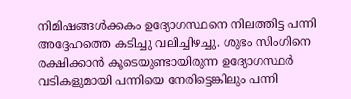നിമിഷങ്ങൾക്കകം ഉദ്യോഗസ്ഥനെ നിലത്തിട്ട പന്നി അദ്ദേഹത്തെ കടിച്ചു വലിച്ചിഴച്ചു. ശുഭം സിംഗിനെ രക്ഷിക്കാൻ കൂടെയുണ്ടായിരുന്ന ഉദ്യോഗസ്ഥർ വടികളുമായി പന്നിയെ നേരിട്ടെങ്കിലും പന്നി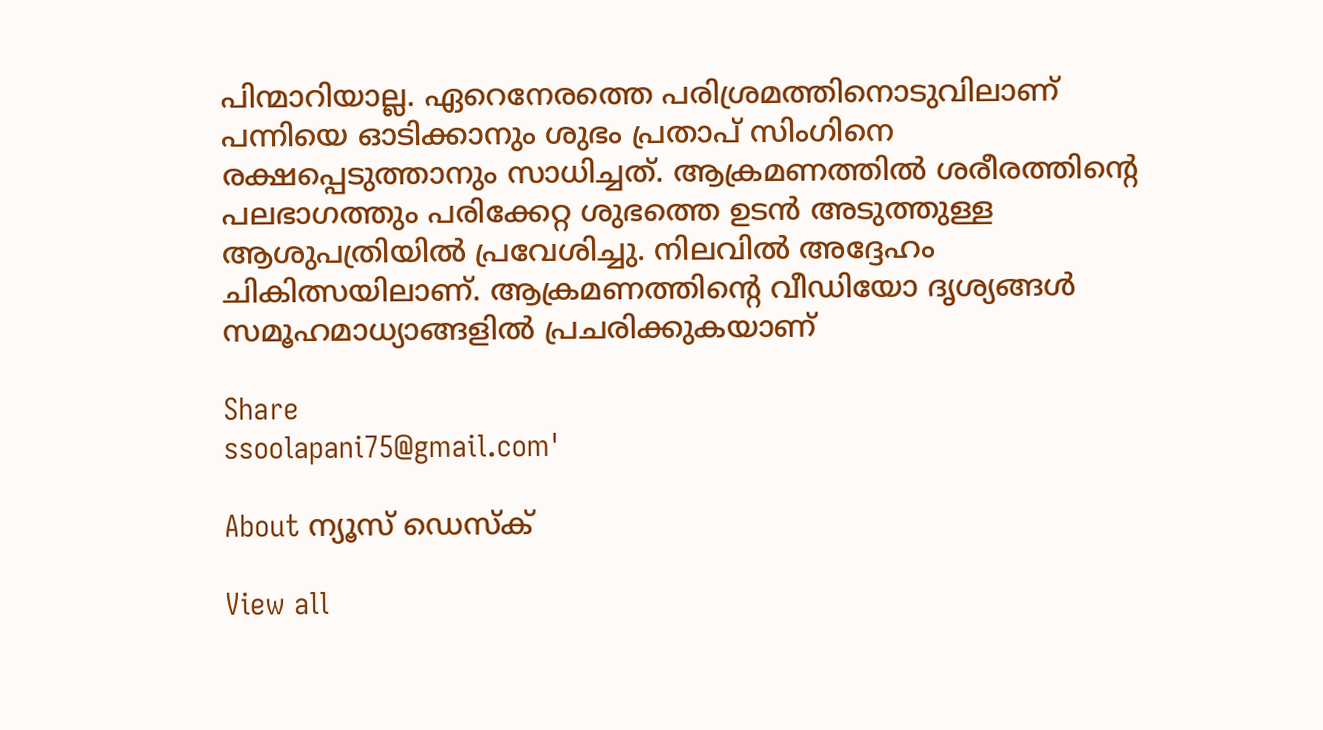പിന്മാറിയാല്ല. ഏറെനേരത്തെ പരിശ്രമത്തിനൊടുവിലാണ് പന്നിയെ ഓടിക്കാനും ശുഭം പ്രതാപ് സിംഗിനെ രക്ഷപ്പെടുത്താനും സാധിച്ചത്. ആക്രമണത്തിൽ ശരീരത്തിന്‍റെ പലഭാഗത്തും പരിക്കേറ്റ ശുഭത്തെ ഉടൻ അടുത്തുള്ള ആശുപത്രിയിൽ പ്രവേശിച്ചു. നിലവിൽ അദ്ദേഹം ചികിത്സയിലാണ്. ആക്രമണത്തിന്‍റെ വീഡിയോ ദൃശ്യങ്ങൾ സമൂഹമാധ്യാങ്ങളിൽ പ്രചരിക്കുകയാണ്

Share
ssoolapani75@gmail.com'

About ന്യൂസ് ഡെസ്ക്

View all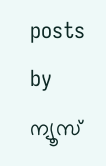posts by ന്യൂസ്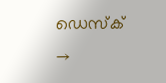ഡെസ്ക് →